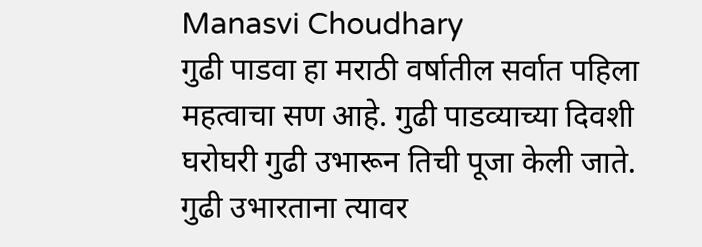Manasvi Choudhary
गुढी पाडवा हा मराठी वर्षातील सर्वात पहिला महत्वाचा सण आहे. गुढी पाडव्याच्या दिवशी घरोघरी गुढी उभारून तिची पूजा केली जाते.
गुढी उभारताना त्यावर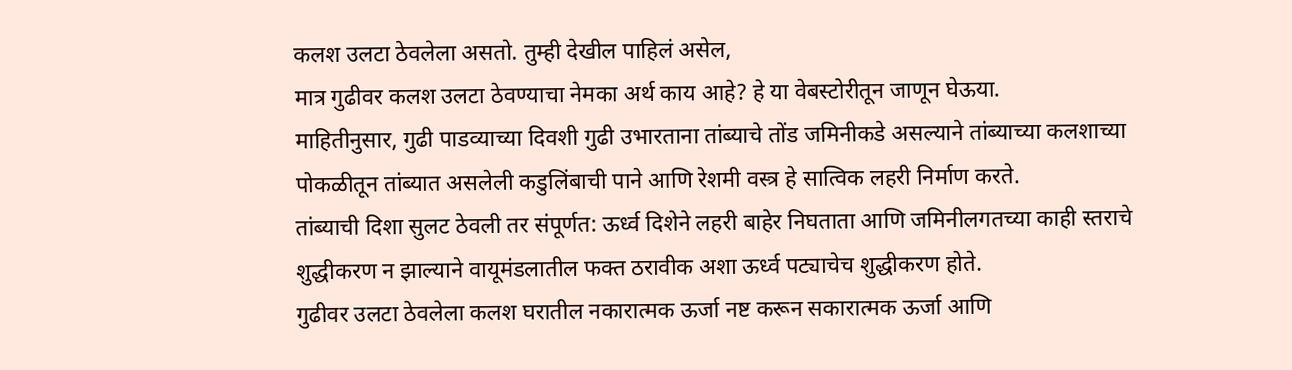कलश उलटा ठेवलेला असतो. तुम्ही देखील पाहिलं असेल,
मात्र गुढीवर कलश उलटा ठेवण्याचा नेमका अर्थ काय आहे? हे या वेबस्टोरीतून जाणून घेऊया.
माहितीनुसार, गुढी पाडव्याच्या दिवशी गुढी उभारताना तांब्याचे तोंड जमिनीकडे असल्याने तांब्याच्या कलशाच्या पोकळीतून तांब्यात असलेली कडुलिंबाची पाने आणि रेशमी वस्त्र हे सात्विक लहरी निर्माण करते.
तांब्याची दिशा सुलट ठेवली तर संपूर्णत: ऊर्ध्व दिशेने लहरी बाहेर निघताता आणि जमिनीलगतच्या काही स्तराचे शुद्धीकरण न झाल्याने वायूमंडलातील फक्त ठरावीक अशा ऊर्ध्व पट्याचेच शुद्धीकरण होते.
गुढीवर उलटा ठेवलेला कलश घरातील नकारात्मक ऊर्जा नष्ट करून सकारात्मक ऊर्जा आणि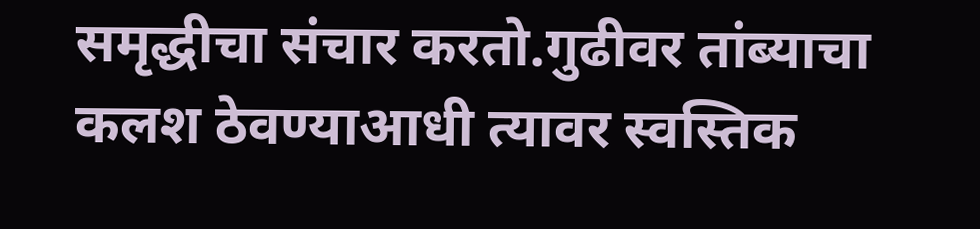समृद्धीचा संचार करतो.गुढीवर तांब्याचा कलश ठेवण्याआधी त्यावर स्वस्तिक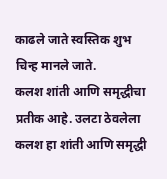काढले जाते स्वस्तिक शुभ चिन्ह मानले जाते.
कलश शांती आणि समृद्धीचा प्रतीक आहे. उलटा ठेवलेला कलश हा शांती आणि समृद्धी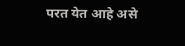परत येत आहे असे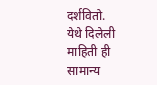दर्शवितो.
येथे दिलेली माहिती ही सामान्य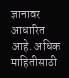ज्ञानावर आधारित आहे. अधिक माहितीसाठी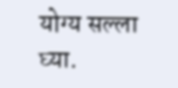योग्य सल्ला घ्या.